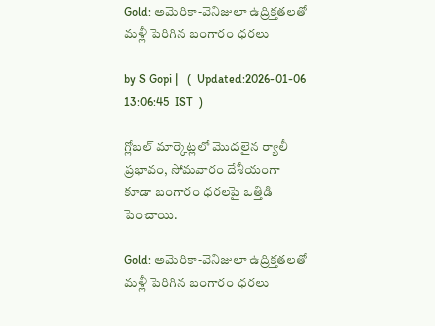Gold: అమెరికా-వెనిజులా ఉద్రిక్తతలతో మళ్లీ పెరిగిన బంగారం ధరలు

by S Gopi |   (  Updated:2026-01-06 13:06:45  IST  )

గ్లోబల్ మార్కెట్లలో మొదలైన ర్యాలీ ప్రభావం, సోమవారం దేశీయంగా కూడా బంగారం ధరలపై ఒత్తిడి పెంచాయి.

Gold: అమెరికా-వెనిజులా ఉద్రిక్తతలతో మళ్లీ పెరిగిన బంగారం ధరలు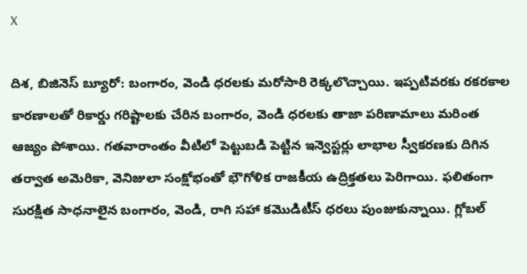X

దిశ, బిజినెస్ బ్యూరో: బంగారం, వెండి ధరలకు మరోసారి రెక్కలొచ్చాయి. ఇప్పటివరకు రకరకాల కారణాలతో రికార్డు గరిష్టాలకు చేరిన బంగారం, వెండి ధరలకు తాజా పరిణామాలు మరింత ఆజ్యం పోశాయి. గతవారాంతం వీటిలో పెట్టుబడి పెట్టిన ఇన్వెస్టర్లు లాభాల స్వీకరణకు దిగిన తర్వాత అమెరికా, వెనిజులా సంక్షోభంతో భౌగోళిక రాజకీయ ఉద్రిక్తతలు పెరిగాయి. ఫలితంగా సురక్షిత సాధనాలైన బంగారం, వెండి, రాగి సహా కమొడిటీస్ ధరలు పుంజుకున్నాయి. గ్లోబల్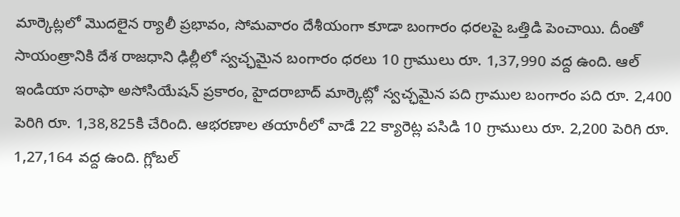మార్కెట్లలో మొదలైన ర్యాలీ ప్రభావం, సోమవారం దేశీయంగా కూడా బంగారం ధరలపై ఒత్తిడి పెంచాయి. దీంతో సాయంత్రానికి దేశ రాజధాని ఢిల్లీలో స్వచ్ఛమైన బంగారం ధరలు 10 గ్రాములు రూ. 1,37,990 వద్ద ఉంది. ఆల్ ఇండియా సరాఫా అసోసియేషన్ ప్రకారం, హైదరాబాద్ మార్కెట్లో స్వచ్ఛమైన పది గ్రాముల బంగారం పది రూ. 2,400 పెరిగి రూ. 1,38,825కి చేరింది. ఆభరణాల తయారీలో వాడే 22 క్యారెట్ల పసిడి 10 గ్రాములు రూ. 2,200 పెరిగి రూ. 1,27,164 వద్ద ఉంది. గ్లోబల్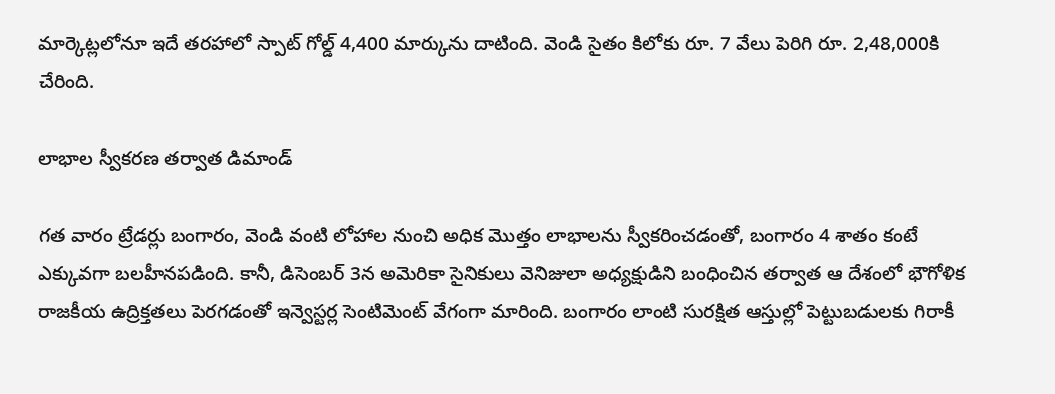మార్కెట్లలోనూ ఇదే తరహాలో స్పాట్ గోల్డ్ 4,400 మార్కును దాటింది. వెండి సైతం కిలోకు రూ. 7 వేలు పెరిగి రూ. 2,48,000కి చేరింది.

లాభాల స్వీకరణ తర్వాత డిమాండ్

గత వారం ట్రేడర్లు బంగారం, వెండి వంటి లోహాల నుంచి అధిక మొత్తం లాభాలను స్వీకరించడంతో, బంగారం 4 శాతం కంటే ఎక్కువగా బలహీనపడింది. కానీ, డిసెంబర్ 3న అమెరికా సైనికులు వెనిజులా అధ్యక్షుడిని బంధించిన తర్వాత ఆ దేశంలో భౌగోళిక రాజకీయ ఉద్రిక్తతలు పెరగడంతో ఇన్వెస్టర్ల సెంటిమెంట్ వేగంగా మారింది. బంగారం లాంటి సురక్షిత ఆస్తుల్లో పెట్టుబడులకు గిరాకీ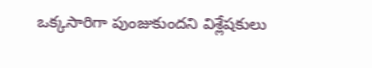ఒక్కసారిగా పుంజుకుందని విశ్లేషకులు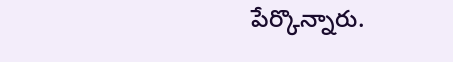పేర్కొన్నారు.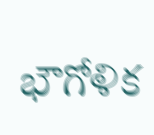భౌగోళిక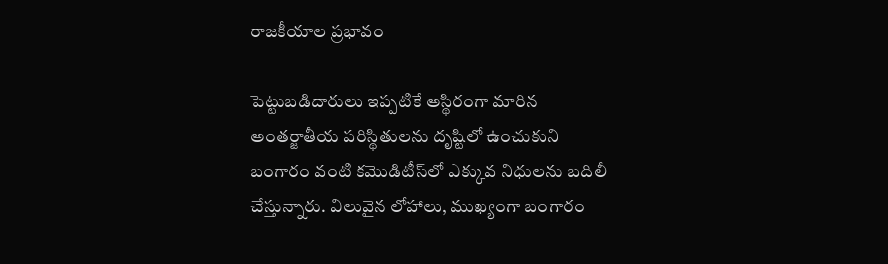రాజకీయాల ప్రభావం

పెట్టుబడిదారులు ఇప్పటికే అస్థిరంగా మారిన అంతర్జాతీయ పరిస్థితులను దృష్టిలో ఉంచుకుని బంగారం వంటి కమొడిటీస్‌లో ఎక్కువ నిధులను బదిలీ చేస్తున్నారు. విలువైన లోహాలు, ముఖ్యంగా బంగారం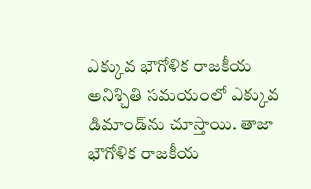ఎక్కువ భౌగోళిక రాజకీయ అనిశ్చితి సమయంలో ఎక్కువ డిమాండ్‌ను చూస్తాయి. తాజా భౌగోళిక రాజకీయ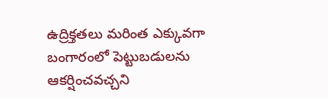ఉద్రిక్తతలు మరింత ఎక్కువగా బంగారంలో పెట్టుబడులను ఆకర్షించవచ్చని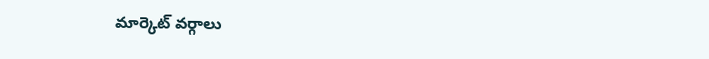మార్కెట్ వర్గాలు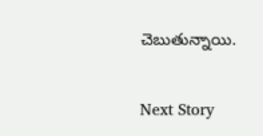చెబుతున్నాయి.

Next Story